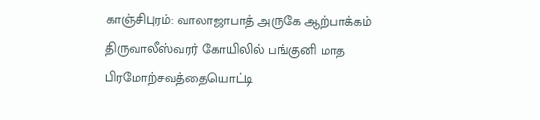காஞ்சிபுரம்: வாலாஜாபாத் அருகே ஆற்பாக்கம் திருவாலீஸ்வரர் கோயிலில் பங்குனி மாத பிரமோற்சவத்தையொட்டி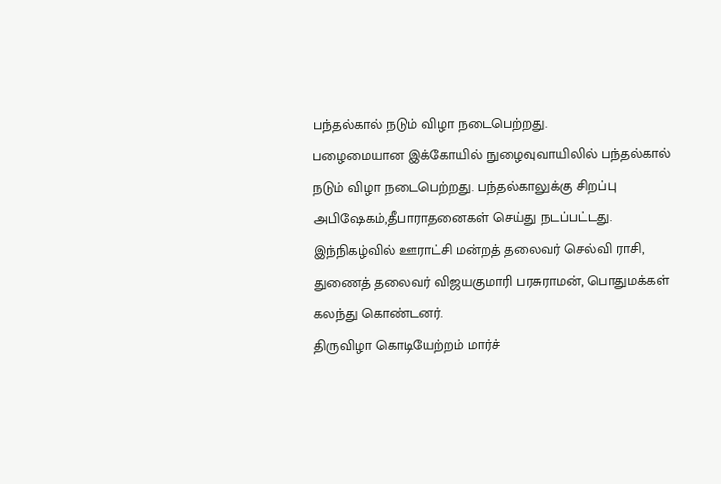பந்தல்கால் நடும் விழா நடைபெற்றது.
பழைமையான இக்கோயில் நுழைவுவாயிலில் பந்தல்கால் நடும் விழா நடைபெற்றது. பந்தல்காலுக்கு சிறப்பு அபிஷேகம்,தீபாராதனைகள் செய்து நடப்பட்டது.
இந்நிகழ்வில் ஊராட்சி மன்றத் தலைவர் செல்வி ராசி, துணைத் தலைவர் விஜயகுமாரி பரசுராமன், பொதுமக்கள் கலந்து கொண்டனர்.
திருவிழா கொடியேற்றம் மார்ச்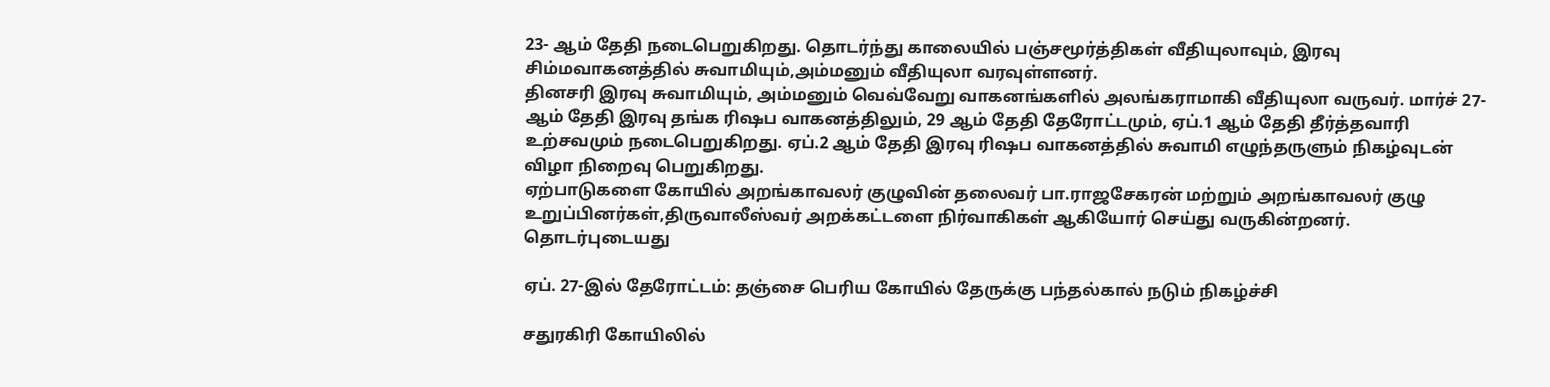23- ஆம் தேதி நடைபெறுகிறது. தொடர்ந்து காலையில் பஞ்சமூர்த்திகள் வீதியுலாவும், இரவு சிம்மவாகனத்தில் சுவாமியும்,அம்மனும் வீதியுலா வரவுள்ளனர்.
தினசரி இரவு சுவாமியும், அம்மனும் வெவ்வேறு வாகனங்களில் அலங்கராமாகி வீதியுலா வருவர். மார்ச் 27- ஆம் தேதி இரவு தங்க ரிஷப வாகனத்திலும், 29 ஆம் தேதி தேரோட்டமும், ஏப்.1 ஆம் தேதி தீர்த்தவாரி உற்சவமும் நடைபெறுகிறது. ஏப்.2 ஆம் தேதி இரவு ரிஷப வாகனத்தில் சுவாமி எழுந்தருளும் நிகழ்வுடன் விழா நிறைவு பெறுகிறது.
ஏற்பாடுகளை கோயில் அறங்காவலர் குழுவின் தலைவர் பா.ராஜசேகரன் மற்றும் அறங்காவலர் குழு உறுப்பினர்கள்,திருவாலீஸ்வர் அறக்கட்டளை நிர்வாகிகள் ஆகியோர் செய்து வருகின்றனர்.
தொடர்புடையது

ஏப். 27-இல் தேரோட்டம்: தஞ்சை பெரிய கோயில் தேருக்கு பந்தல்கால் நடும் நிகழ்ச்சி

சதுரகிரி கோயிலில்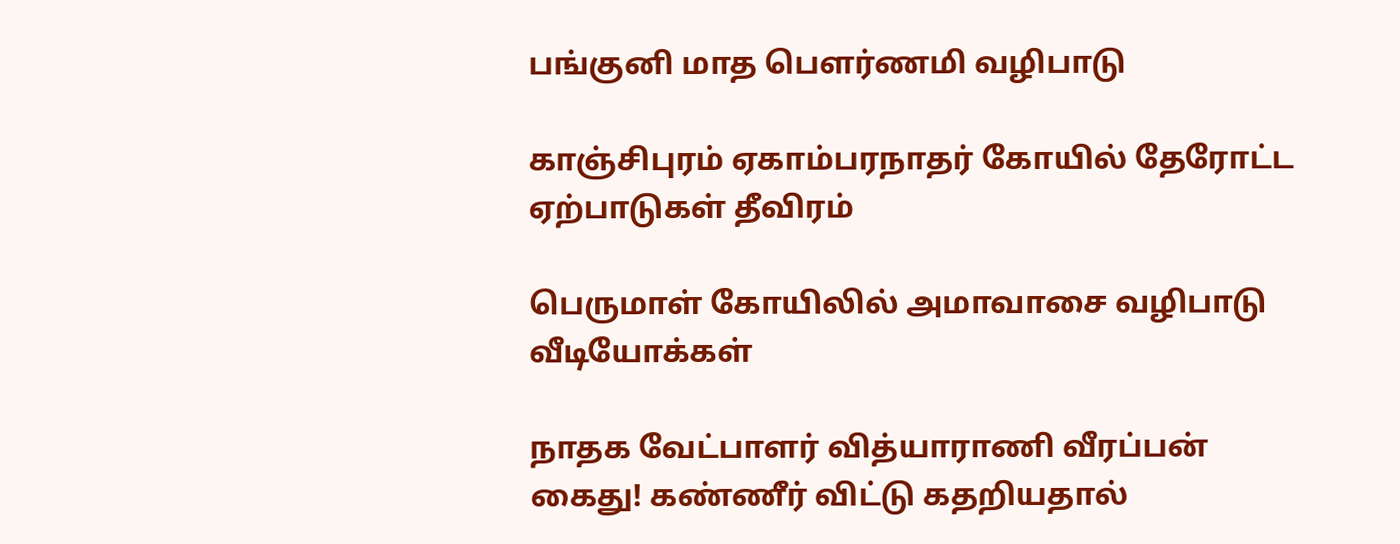பங்குனி மாத பௌர்ணமி வழிபாடு

காஞ்சிபுரம் ஏகாம்பரநாதர் கோயில் தேரோட்ட ஏற்பாடுகள் தீவிரம்

பெருமாள் கோயிலில் அமாவாசை வழிபாடு
வீடியோக்கள்

நாதக வேட்பாளர் வித்யாராணி வீரப்பன் கைது! கண்ணீர் விட்டு கதறியதால்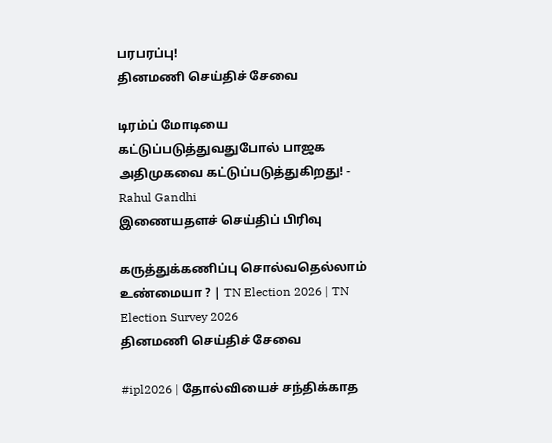பரபரப்பு!
தினமணி செய்திச் சேவை

டிரம்ப் மோடியை கட்டுப்படுத்துவதுபோல் பாஜக அதிமுகவை கட்டுப்படுத்துகிறது! - Rahul Gandhi
இணையதளச் செய்திப் பிரிவு

கருத்துக்கணிப்பு சொல்வதெல்லாம் உண்மையா ? | TN Election 2026 | TN Election Survey 2026
தினமணி செய்திச் சேவை

#ipl2026 | தோல்வியைச் சந்திக்காத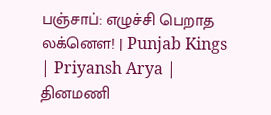பஞ்சாப்: எழுச்சி பெறாத லக்னௌ! | Punjab Kings | Priyansh Arya |
தினமணி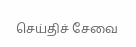செய்திச் சேவை